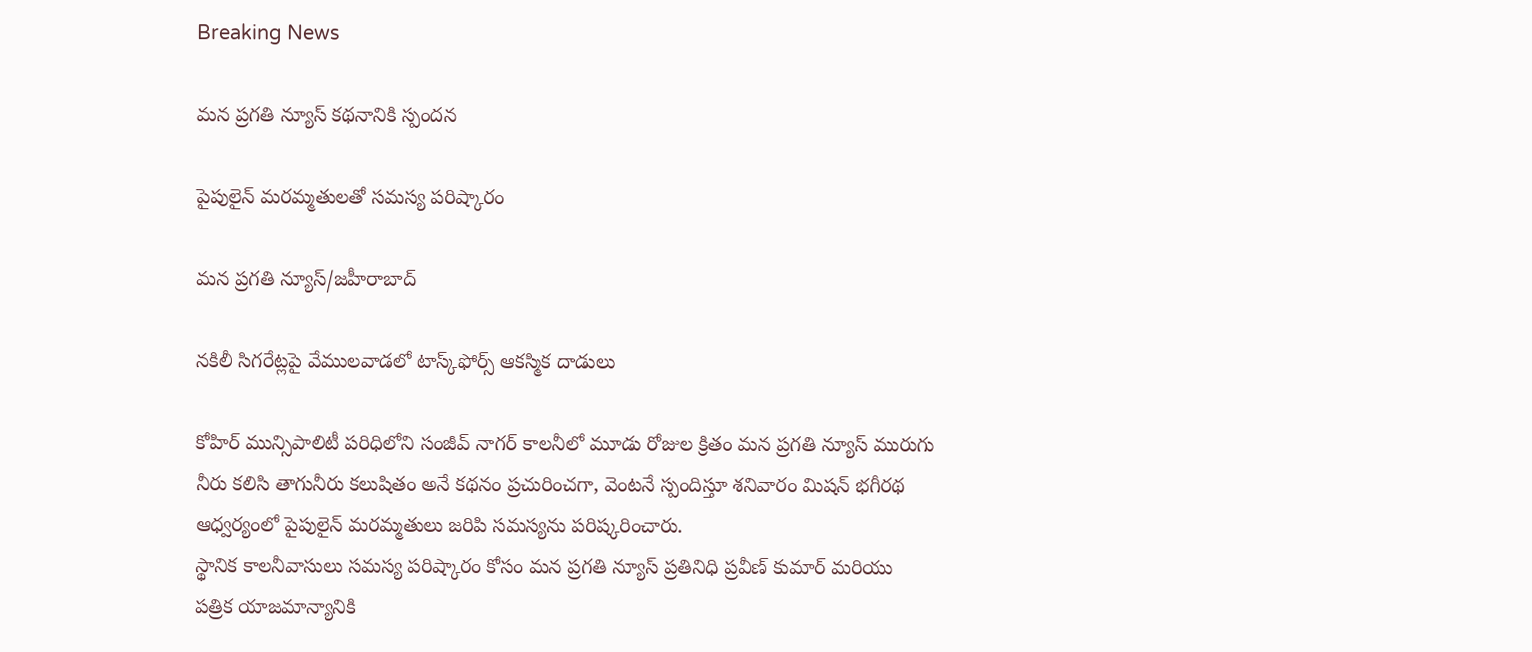Breaking News

మన ప్రగతి న్యూస్ కథనానికి స్పందన

పైపులైన్ మరమ్మతులతో సమస్య పరిష్కారం

మన ప్రగతి న్యూస్/జహీరాబాద్

నకిలీ సిగరేట్లపై వేములవాడలో టాస్క్‌ఫోర్స్ ఆకస్మిక దాడులు

కోహిర్ మున్సిపాలిటీ పరిధిలోని సంజీవ్ నాగర్ కాలనీలో మూడు రోజుల క్రితం మన ప్రగతి న్యూస్ మురుగు నీరు కలిసి తాగునీరు కలుషితం అనే కథనం ప్రచురించగా, వెంటనే స్పందిస్తూ శనివారం మిషన్ భగీరథ ఆధ్వర్యంలో పైపులైన్ మరమ్మతులు జరిపి సమస్యను పరిష్కరించారు.
స్థానిక కాలనీవాసులు సమస్య పరిష్కారం కోసం మన ప్రగతి న్యూస్ ప్రతినిధి ప్రవీణ్ కుమార్ మరియు పత్రిక యాజమాన్యానికి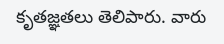కృతజ్ఞతలు తెలిపారు. వారు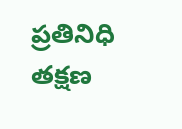ప్రతినిధి తక్షణ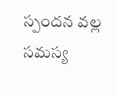స్పందన వల్ల సమస్య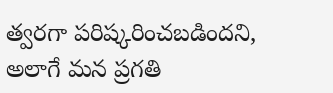త్వరగా పరిష్కరించబడిందని, అలాగే మన ప్రగతి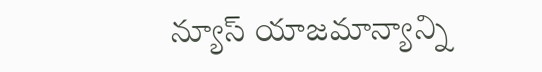న్యూస్ యాజమాన్యాన్ని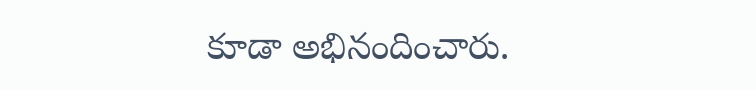కూడా అభినందించారు.